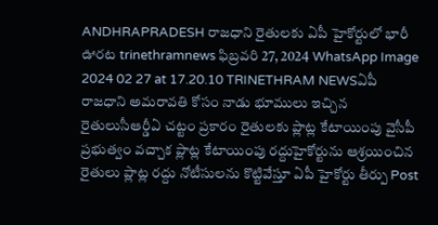ANDHRAPRADESH రాజధాని రైతులకు ఏపీ హైకోర్టులో భారీ ఊరట trinethramnews ఫిబ్రవరి 27, 2024 WhatsApp Image 2024 02 27 at 17.20.10 TRINETHRAM NEWSఏపీ రాజధాని అమరావతి కోసం నాడు భూములు ఇచ్చిన రైతులుసీఆర్డీఏ చట్టం ప్రకారం రైతులకు ప్లాట్ల కేటాయింపు వైసీపీ ప్రభుత్వం వచ్చాక ప్లాట్ల కేటాయింపు రద్దుహైకోర్టును ఆశ్రయించిన రైతులు ప్లాట్ల రద్దు నోటీసులను కొట్టివేస్తూ ఏపీ హైకోర్టు తీర్పు Post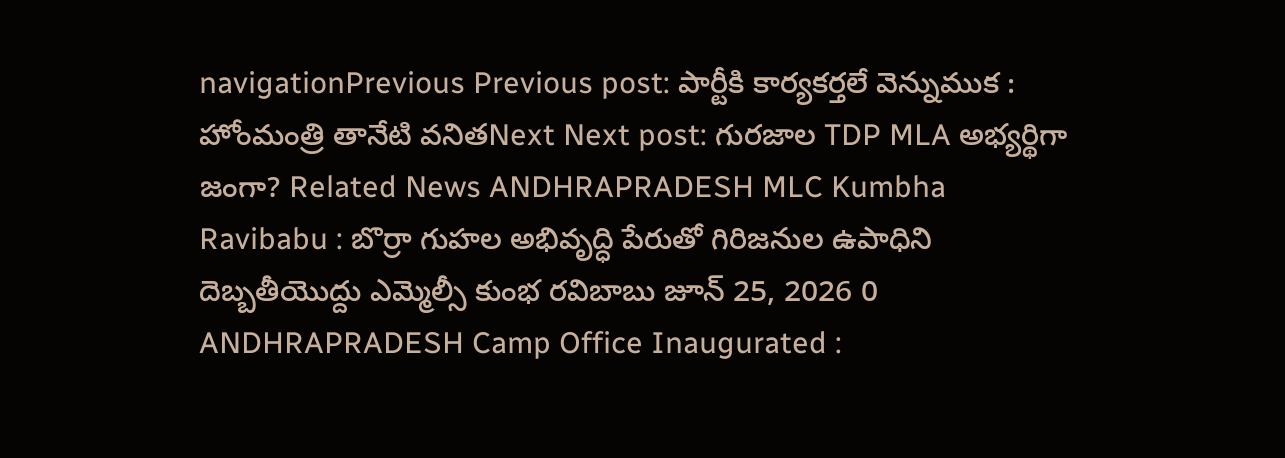navigationPrevious Previous post: పార్టీకి కార్యకర్తలే వెన్నుముక : హోంమంత్రి తానేటి వనితNext Next post: గురజాల TDP MLA అభ్యర్థిగా జంగా? Related News ANDHRAPRADESH MLC Kumbha Ravibabu : బొర్రా గుహల అభివృద్ధి పేరుతో గిరిజనుల ఉపాధిని దెబ్బతీయొద్దు ఎమ్మెల్సీ కుంభ రవిబాబు జూన్ 25, 2026 0 ANDHRAPRADESH Camp Office Inaugurated :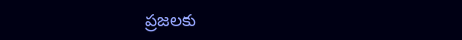ప్రజలకు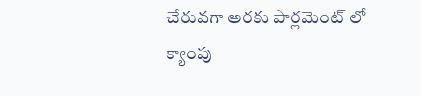చేరువగా అరకు పార్లమెంట్ లో క్యాంపు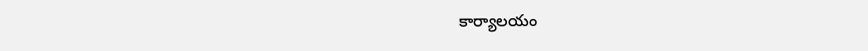కార్యాలయం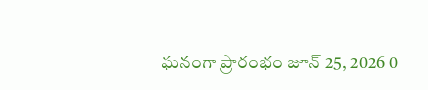ఘనంగా ప్రారంభం జూన్ 25, 2026 0